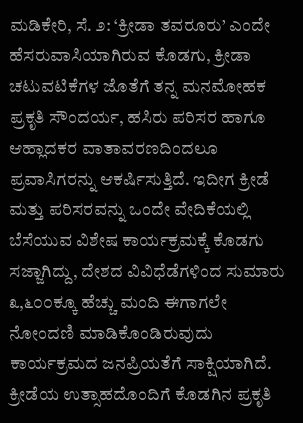ಮಡಿಕೇರಿ, ಸೆ. ೨: ‘ಕ್ರೀಡಾ ತವರೂರು’ ಎಂದೇ ಹೆಸರುವಾಸಿಯಾಗಿರುವ ಕೊಡಗು, ಕ್ರೀಡಾ ಚಟುವಟಿಕೆಗಳ ಜೊತೆಗೆ ತನ್ನ ಮನಮೋಹಕ ಪ್ರಕೃತಿ ಸೌಂದರ್ಯ, ಹಸಿರು ಪರಿಸರ ಹಾಗೂ ಆಹ್ಲಾದಕರ ವಾತಾವರಣದಿಂದಲೂ ಪ್ರವಾಸಿಗರನ್ನು ಆಕರ್ಷಿಸುತ್ತಿದೆ. ಇದೀಗ ಕ್ರೀಡೆ ಮತ್ತು ಪರಿಸರವನ್ನು ಒಂದೇ ವೇದಿಕೆಯಲ್ಲಿ ಬೆಸೆಯುವ ವಿಶೇಷ ಕಾರ್ಯಕ್ರಮಕ್ಕೆ ಕೊಡಗು ಸಜ್ಜಾಗಿದ್ದು, ದೇಶದ ವಿವಿಧೆಡೆಗಳಿಂದ ಸುಮಾರು ೩,೬೦೦ಕ್ಕೂ ಹೆಚ್ಚು ಮಂದಿ ಈಗಾಗಲೇ ನೋಂದಣಿ ಮಾಡಿಕೊಂಡಿರುವುದು ಕಾರ್ಯಕ್ರಮದ ಜನಪ್ರಿಯತೆಗೆ ಸಾಕ್ಷಿಯಾಗಿದೆ.
ಕ್ರೀಡೆಯ ಉತ್ಸಾಹದೊಂದಿಗೆ ಕೊಡಗಿನ ಪ್ರಕೃತಿ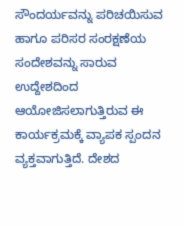ಸೌಂದರ್ಯವನ್ನು ಪರಿಚಯಿಸುವ ಹಾಗೂ ಪರಿಸರ ಸಂರಕ್ಷಣೆಯ ಸಂದೇಶವನ್ನು ಸಾರುವ ಉದ್ದೇಶದಿಂದ ಆಯೋಜಿಸಲಾಗುತ್ತಿರುವ ಈ ಕಾರ್ಯಕ್ರಮಕ್ಕೆ ವ್ಯಾಪಕ ಸ್ಪಂದನ ವ್ಯಕ್ತವಾಗುತ್ತಿದೆ. ದೇಶದ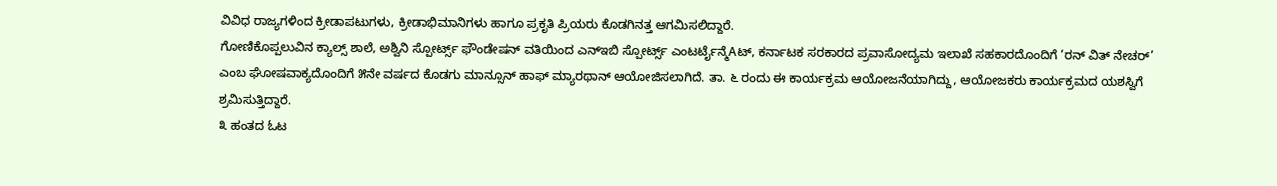ವಿವಿಧ ರಾಜ್ಯಗಳಿಂದ ಕ್ರೀಡಾಪಟುಗಳು, ಕ್ರೀಡಾಭಿಮಾನಿಗಳು ಹಾಗೂ ಪ್ರಕೃತಿ ಪ್ರಿಯರು ಕೊಡಗಿನತ್ತ ಆಗಮಿಸಲಿದ್ದಾರೆ.
ಗೋಣಿಕೊಪ್ಪಲುವಿನ ಕ್ಯಾಲ್ಸ್ ಶಾಲೆ, ಅಶ್ವಿನಿ ಸ್ಪೋರ್ಟ್ಸ್ ಫೌಂಡೇಷನ್ ವತಿಯಿಂದ ಎನ್ಇಬಿ ಸ್ಪೋರ್ಟ್ಸ್ ಎಂಟರ್ಟೈನ್ಮೆAಟ್, ಕರ್ನಾಟಕ ಸರಕಾರದ ಪ್ರವಾಸೋದ್ಯಮ ಇಲಾಖೆ ಸಹಕಾರದೊಂದಿಗೆ ‘ರನ್ ವಿತ್ ನೇಚರ್’ ಎಂಬ ಘೋಷವಾಕ್ಯದೊಂದಿಗೆ ೫ನೇ ವರ್ಷದ ಕೊಡಗು ಮಾನ್ಸೂನ್ ಹಾಫ್ ಮ್ಯಾರಥಾನ್ ಆಯೋಜಿಸಲಾಗಿದೆ. ತಾ. ೬ ರಂದು ಈ ಕಾರ್ಯಕ್ರಮ ಆಯೋಜನೆಯಾಗಿದ್ದು, ಆಯೋಜಕರು ಕಾರ್ಯಕ್ರಮದ ಯಶಸ್ವಿಗೆ ಶ್ರಮಿಸುತ್ತಿದ್ದಾರೆ.
೩ ಹಂತದ ಓಟ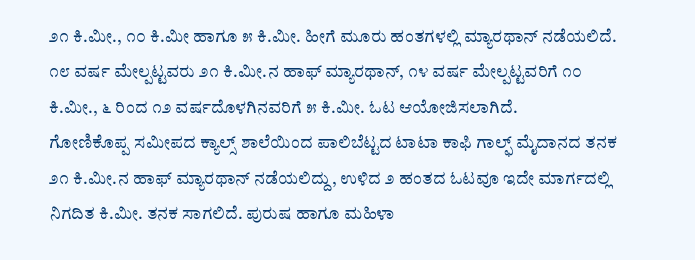೨೧ ಕಿ.ಮೀ., ೧೦ ಕಿ.ಮೀ ಹಾಗೂ ೫ ಕಿ.ಮೀ. ಹೀಗೆ ಮೂರು ಹಂತಗಳಲ್ಲಿ ಮ್ಯಾರಥಾನ್ ನಡೆಯಲಿದೆ. ೧೮ ವರ್ಷ ಮೇಲ್ಪಟ್ಟವರು ೨೧ ಕಿ.ಮೀ.ನ ಹಾಫ್ ಮ್ಯಾರಥಾನ್, ೧೪ ವರ್ಷ ಮೇಲ್ಪಟ್ಟವರಿಗೆ ೧೦ ಕಿ.ಮೀ., ೬ ರಿಂದ ೧೨ ವರ್ಷದೊಳಗಿನವರಿಗೆ ೫ ಕಿ.ಮೀ. ಓಟ ಆಯೋಜಿಸಲಾಗಿದೆ.
ಗೋಣಿಕೊಪ್ಪ ಸಮೀಪದ ಕ್ಯಾಲ್ಸ್ ಶಾಲೆಯಿಂದ ಪಾಲಿಬೆಟ್ಟದ ಟಾಟಾ ಕಾಫಿ ಗಾಲ್ಫ್ ಮೈದಾನದ ತನಕ ೨೧ ಕಿ.ಮೀ.ನ ಹಾಫ್ ಮ್ಯಾರಥಾನ್ ನಡೆಯಲಿದ್ದು, ಉಳಿದ ೨ ಹಂತದ ಓಟವೂ ಇದೇ ಮಾರ್ಗದಲ್ಲಿ ನಿಗದಿತ ಕಿ.ಮೀ. ತನಕ ಸಾಗಲಿದೆ. ಪುರುಷ ಹಾಗೂ ಮಹಿಳಾ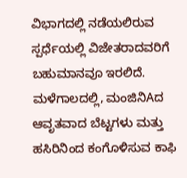ವಿಭಾಗದಲ್ಲಿ ನಡೆಯಲಿರುವ ಸ್ಪರ್ಧೆಯಲ್ಲಿ ವಿಜೇತರಾದವರಿಗೆ ಬಹುಮಾನವೂ ಇರಲಿದೆ.
ಮಳೆಗಾಲದಲ್ಲಿ, ಮಂಜಿನಿAದ ಆವೃತವಾದ ಬೆಟ್ಟಗಳು ಮತ್ತು ಹಸಿರಿನಿಂದ ಕಂಗೊಳಿಸುವ ಕಾಫಿ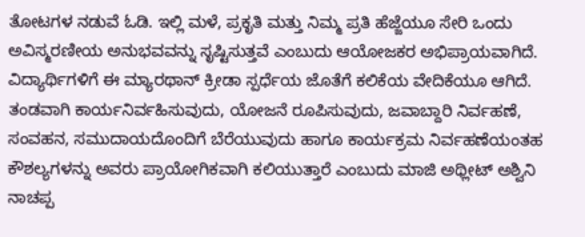ತೋಟಗಳ ನಡುವೆ ಓಡಿ. ಇಲ್ಲಿ ಮಳೆ, ಪ್ರಕೃತಿ ಮತ್ತು ನಿಮ್ಮ ಪ್ರತಿ ಹೆಜ್ಜೆಯೂ ಸೇರಿ ಒಂದು ಅವಿಸ್ಮರಣೀಯ ಅನುಭವವನ್ನು ಸೃಷ್ಟಿಸುತ್ತವೆ ಎಂಬುದು ಆಯೋಜಕರ ಅಭಿಪ್ರಾಯವಾಗಿದೆ.
ವಿದ್ಯಾರ್ಥಿಗಳಿಗೆ ಈ ಮ್ಯಾರಥಾನ್ ಕ್ರೀಡಾ ಸ್ಪರ್ಧೆಯ ಜೊತೆಗೆ ಕಲಿಕೆಯ ವೇದಿಕೆಯೂ ಆಗಿದೆ. ತಂಡವಾಗಿ ಕಾರ್ಯನಿರ್ವಹಿಸುವುದು, ಯೋಜನೆ ರೂಪಿಸುವುದು, ಜವಾಬ್ದಾರಿ ನಿರ್ವಹಣೆ, ಸಂವಹನ, ಸಮುದಾಯದೊಂದಿಗೆ ಬೆರೆಯುವುದು ಹಾಗೂ ಕಾರ್ಯಕ್ರಮ ನಿರ್ವಹಣೆಯಂತಹ ಕೌಶಲ್ಯಗಳನ್ನು ಅವರು ಪ್ರಾಯೋಗಿಕವಾಗಿ ಕಲಿಯುತ್ತಾರೆ ಎಂಬುದು ಮಾಜಿ ಅಥ್ಲೀಟ್ ಅಶ್ವಿನಿ ನಾಚಪ್ಪ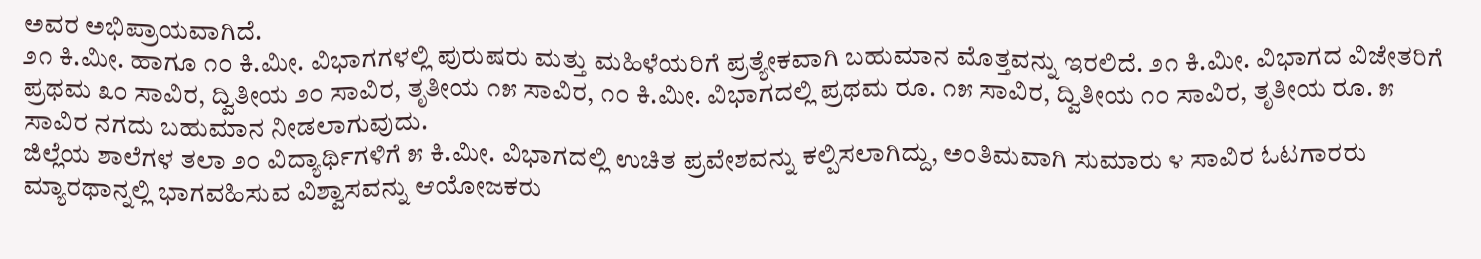ಅವರ ಅಭಿಪ್ರಾಯವಾಗಿದೆ.
೨೧ ಕಿ.ಮೀ. ಹಾಗೂ ೧೦ ಕಿ.ಮೀ. ವಿಭಾಗಗಳಲ್ಲಿ ಪುರುಷರು ಮತ್ತು ಮಹಿಳೆಯರಿಗೆ ಪ್ರತ್ಯೇಕವಾಗಿ ಬಹುಮಾನ ಮೊತ್ತವನ್ನು ಇರಲಿದೆ. ೨೧ ಕಿ.ಮೀ. ವಿಭಾಗದ ವಿಜೇತರಿಗೆ ಪ್ರಥಮ ೩೦ ಸಾವಿರ, ದ್ವಿತೀಯ ೨೦ ಸಾವಿರ, ತೃತೀಯ ೧೫ ಸಾವಿರ, ೧೦ ಕಿ.ಮೀ. ವಿಭಾಗದಲ್ಲಿ ಪ್ರಥಮ ರೂ. ೧೫ ಸಾವಿರ, ದ್ವಿತೀಯ ೧೦ ಸಾವಿರ, ತೃತೀಯ ರೂ. ೫ ಸಾವಿರ ನಗದು ಬಹುಮಾನ ನೀಡಲಾಗುವುದು.
ಜಿಲ್ಲೆಯ ಶಾಲೆಗಳ ತಲಾ ೨೦ ವಿದ್ಯಾರ್ಥಿಗಳಿಗೆ ೫ ಕಿ.ಮೀ. ವಿಭಾಗದಲ್ಲಿ ಉಚಿತ ಪ್ರವೇಶವನ್ನು ಕಲ್ಪಿಸಲಾಗಿದ್ದು, ಅಂತಿಮವಾಗಿ ಸುಮಾರು ೪ ಸಾವಿರ ಓಟಗಾರರು ಮ್ಯಾರಥಾನ್ನಲ್ಲಿ ಭಾಗವಹಿಸುವ ವಿಶ್ವಾಸವನ್ನು ಆಯೋಜಕರು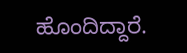ಹೊಂದಿದ್ದಾರೆ.